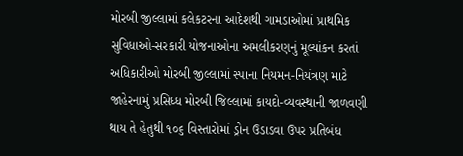મોરબી જીલ્લામાં કલેકટરના આદેશથી ગામડાઓમાં પ્રાથમિક સુવિધાઓ-સરકારી યોજનાઓના અમલીકરણનું મૂલ્યાંકન કરતાં અધિકારીઓ મોરબી જીલ્લામાં સ્પાના નિયમન-નિયંત્રણ માટે જાહેરનામું પ્રસિધ્ધ મોરબી જિલ્લામાં કાયદો-વ્યવસ્થાની જાળવણી થાય તે હેતુથી ૧૦૬ વિસ્તારોમાં ડ્રોન ઉડાડવા ઉપર પ્રતિબંધ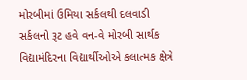મોરબીમાં ઉમિયા સર્કલથી દલવાડી સર્કલનો રૂટ હવે વન-વે મોરબી સાર્થક વિદ્યામંદિરના વિદ્યાર્થીઓએ કલાત્મક ક્ષેત્રે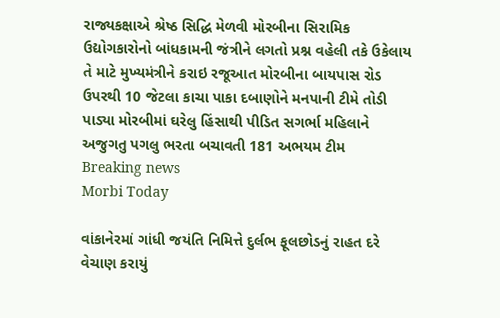રાજ્યકક્ષાએ શ્રેષ્ઠ સિદ્ધિ મેળવી મોરબીના સિરામિક ઉદ્યોગકારોનો બાંધકામની જંત્રીને લગતો પ્રશ્ન વહેલી તકે ઉકેલાય તે માટે મુખ્યમંત્રીને કરાઇ રજૂઆત મોરબીના બાયપાસ રોડ ઉપરથી 10 જેટલા કાચા પાકા દબાણોને મનપાની ટીમે તોડી પાડ્યા મોરબીમાં ઘરેલુ હિંસાથી પીડિત સગર્ભા મહિલાને અજુગતુ પગલુ ભરતા બચાવતી 181 અભયમ ટીમ
Breaking news
Morbi Today

વાંકાનેરમાં ગાંધી જયંતિ નિમિત્તે દુર્લભ ફૂલછોડનું રાહત દરે વેચાણ કરાયું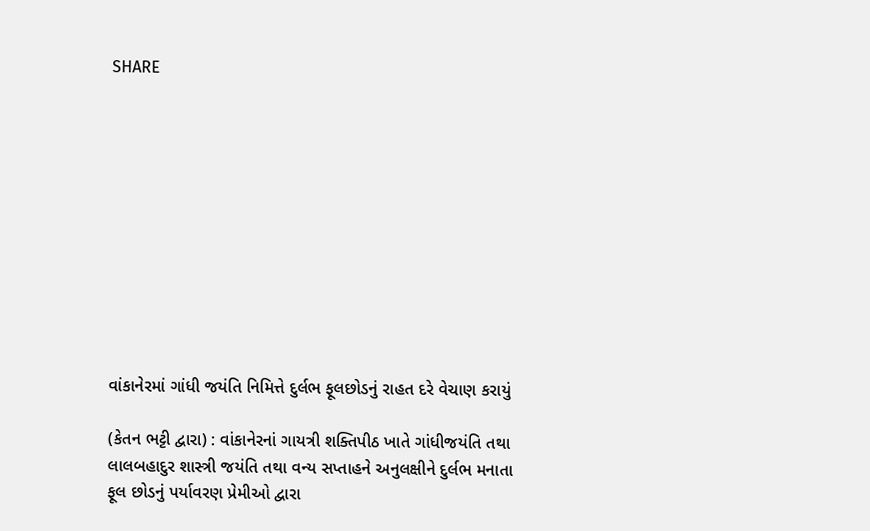SHARE











વાંકાનેરમાં ગાંધી જયંતિ નિમિત્તે દુર્લભ ફૂલછોડનું રાહત દરે વેચાણ કરાયું

(કેતન ભટ્ટી દ્વારા) : વાંકાનેરનાં ગાયત્રી શક્તિપીઠ ખાતે ગાંધીજયંતિ તથા લાલબહાદુર શાસ્ત્રી જયંતિ તથા વન્ય સપ્તાહને અનુલક્ષીને દુર્લભ મનાતા ફૂલ છોડનું પર્યાવરણ પ્રેમીઓ દ્વારા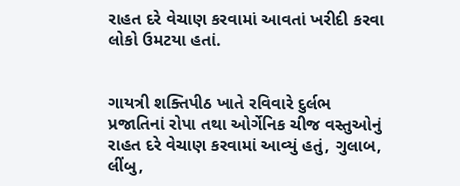રાહત દરે વેચાણ કરવામાં આવતાં ખરીદી કરવા લોકો ઉમટયા હતાં.


ગાયત્રી શક્તિપીઠ ખાતે રવિવારે દુર્લભ પ્રજાતિનાં રોપા તથા ઓર્ગેનિક ચીજ વસ્તુઓનું રાહત દરે વેચાણ કરવામાં આવ્યું હતું, ગુલાબ, લીંબુ,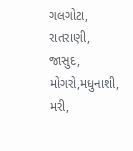ગલગોટા, રાતરાણી, જાસુદ, મોગરો,મધુનાશી, મરી,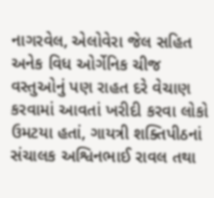નાગરવેલ, એલોવેરા જેલ સહિત અનેક વિધ ઓર્ગેનિક ચીજ વસ્તુઓનું પણ રાહત દરે વેચાણ કરવામાં આવતાં ખરીદી કરવા લોકો ઉમટયા હતાં, ગાયત્રી શક્તિપીઠનાં સંચાલક અશ્વિનભાઈ રાવલ તથા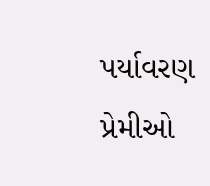પર્યાવરણ પ્રેમીઓ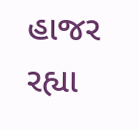હાજર રહ્યા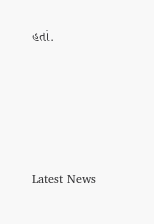હતાં.






Latest News